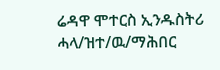ሬዳዋ ሞተርስ ኢንዱስትሪ ሓላ/ዝተ/ዉ/ማሕበር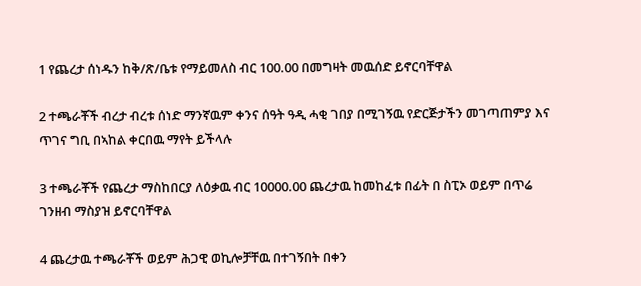1 የጨረታ ሰነዱን ከቅ/ጽ/ቤቱ የማይመለስ ብር 100.00 በመግዛት መዉሰድ ይኖርባቸዋል

2 ተጫራቾች ብረታ ብረቱ ሰነድ ማንኛዉም ቀንና ሰዓት ዓዲ ሓቂ ገበያ በሚገኝዉ የድርጅታችን መገጣጠምያ እና ጥገና ግቢ በኣከል ቀርበዉ ማየት ይችላሉ

3 ተጫራቾች የጨረታ ማስከበርያ ለዕቃዉ ብር 10000.00 ጨረታዉ ከመከፈቱ በፊት በ ስፒኦ ወይም በጥሬ ገንዘብ ማስያዝ ይኖርባቸዋል

4 ጨረታዉ ተጫራቾች ወይም ሕጋዊ ወኪሎቻቸዉ በተገኝበት በቀን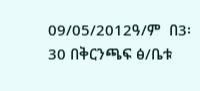09/05/2012ዓ/ም  በ3፡30 በቅርንጫፍ ፅ/ቤቱ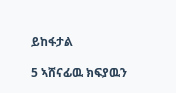ይከፋታል

5 ኣሸናፊዉ ክፍያዉን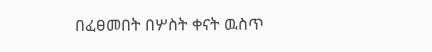በፈፀመበት በሦስት ቀናት ዉስጥ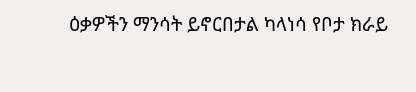ዕቃዎችን ማንሳት ይኖርበታል ካላነሳ የቦታ ክራይ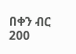በቀን ብር 200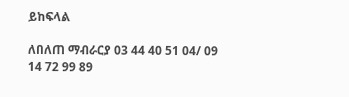ይከፍላል

ለበለጠ ማብራርያ 03 44 40 51 04/ 09 14 72 99 89